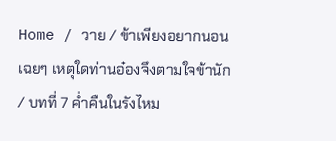Home / วาย / ข้าเพียงอยากนอนเฉยๆ เหตุใดท่านอ๋องจึงตามใจข้านัก / บทที่ 7 ค่ำคืนในรังไหม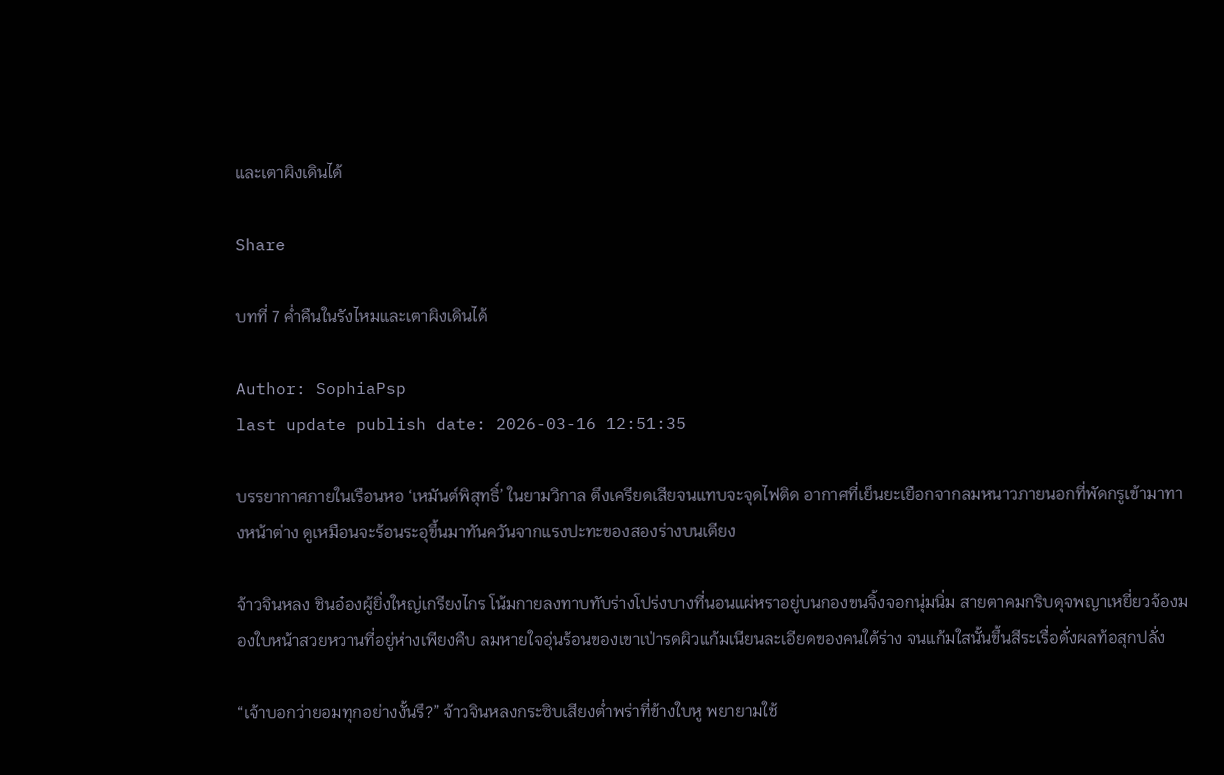และเตาผิงเดินได้

Share

บทที่ 7 ค่ำคืนในรังไหมและเตาผิงเดินได้

Author: SophiaPsp
last update publish date: 2026-03-16 12:51:35

บรรยากาศภายในเรือนหอ ‘เหมันต์พิสุทธิ์’ ในยามวิกาล ตึงเครียดเสียจนแทบจะจุดไฟติด อากาศที่เย็นยะเยือกจากลมหนาวภายนอกที่พัดกรูเข้ามาทางหน้าต่าง ดูเหมือนจะร้อนระอุขึ้นมาทันควันจากแรงปะทะของสองร่างบนเตียง

จ้าวจินหลง ชินอ๋องผู้ยิ่งใหญ่เกรียงไกร โน้มกายลงทาบทับร่างโปร่งบางที่นอนแผ่หราอยู่บนกองขนจิ้งจอกนุ่มนิ่ม สายตาคมกริบดุจพญาเหยี่ยวจ้องมองใบหน้าสวยหวานที่อยู่ห่างเพียงคืบ ลมหายใจอุ่นร้อนของเขาเป่ารดผิวแก้มเนียนละเอียดของคนใต้ร่าง จนแก้มใสนั้นขึ้นสีระเรื่อดั่งผลท้อสุกปลั่ง

“เจ้าบอกว่ายอมทุกอย่างงั้นรึ?” จ้าวจินหลงกระซิบเสียงต่ำพร่าที่ข้างใบหู พยายามใช้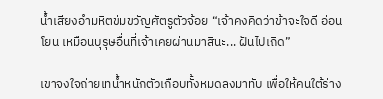น้ำเสียงอำมหิตข่มขวัญศัตรูตัวจ้อย “เจ้าคงคิดว่าข้าจะใจดี อ่อนโยน เหมือนบุรุษอื่นที่เจ้าเคยผ่านมาสินะ... ฝันไปเถิด”

เขาจงใจถ่ายเทน้ำหนักตัวเกือบทั้งหมดลงมาทับ เพื่อให้คนใต้ร่าง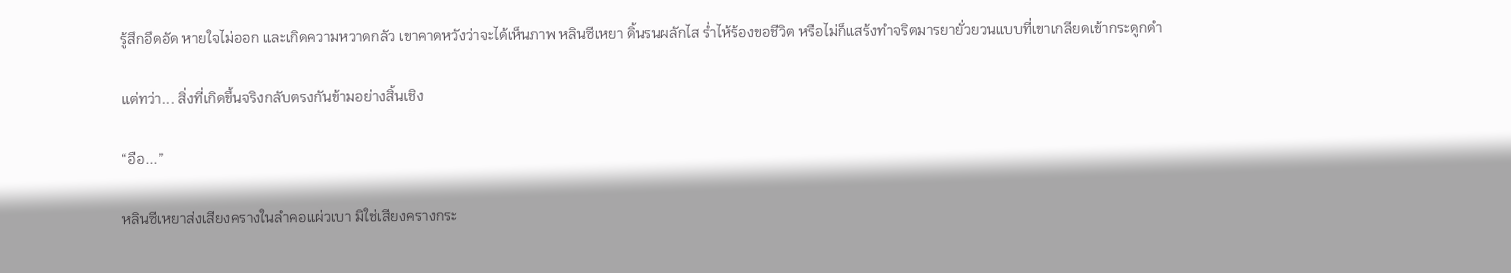รู้สึกอึดอัด หายใจไม่ออก และเกิดความหวาดกลัว เขาคาดหวังว่าจะได้เห็นภาพ หลินซีเหยา ดิ้นรนผลักไส ร่ำไห้ร้องขอชีวิต หรือไม่ก็แสร้งทำจริตมารยายั่วยวนแบบที่เขาเกลียดเข้ากระดูกดำ

แต่ทว่า... สิ่งที่เกิดขึ้นจริงกลับตรงกันข้ามอย่างสิ้นเชิง

“อือ...”

หลินซีเหยาส่งเสียงครางในลำคอแผ่วเบา มิใช่เสียงครางกระ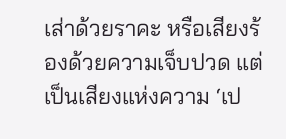เส่าด้วยราคะ หรือเสียงร้องด้วยความเจ็บปวด แต่เป็นเสียงแห่งความ ‘เป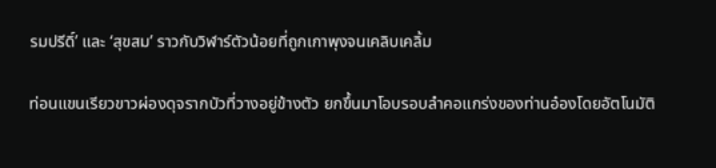รมปรีดิ์’ และ ‘สุขสม’ ราวกับวิฬาร์ตัวน้อยที่ถูกเกาพุงจนเคลิบเคลิ้ม

ท่อนแขนเรียวขาวผ่องดุจรากบัวที่วางอยู่ข้างตัว ยกขึ้นมาโอบรอบลำคอแกร่งของท่านอ๋องโดยอัตโนมัติ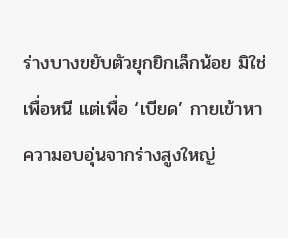ร่างบางขยับตัวยุกยิกเล็กน้อย มิใช่เพื่อหนี แต่เพื่อ ‘เบียด’ กายเข้าหาความอบอุ่นจากร่างสูงใหญ่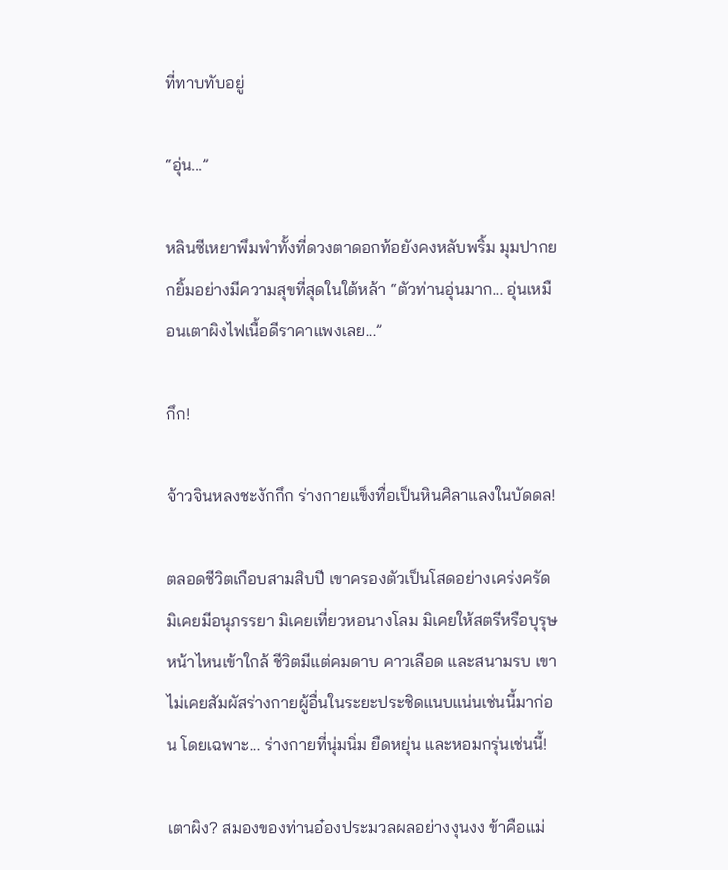ที่ทาบทับอยู่

“อุ่น...”

หลินซีเหยาพึมพำทั้งที่ดวงตาดอกท้อยังคงหลับพริ้ม มุมปากยกยิ้มอย่างมีความสุขที่สุดในใต้หล้า “ตัวท่านอุ่นมาก... อุ่นเหมือนเตาผิงไฟเนื้อดีราคาแพงเลย...”

กึก!

จ้าวจินหลงชะงักกึก ร่างกายแข็งทื่อเป็นหินศิลาแลงในบัดดล!

ตลอดชีวิตเกือบสามสิบปี เขาครองตัวเป็นโสดอย่างเคร่งครัด มิเคยมีอนุภรรยา มิเคยเที่ยวหอนางโลม มิเคยให้สตรีหรือบุรุษหน้าไหนเข้าใกล้ ชีวิตมีแต่คมดาบ คาวเลือด และสนามรบ เขาไม่เคยสัมผัสร่างกายผู้อื่นในระยะประชิดแนบแน่นเช่นนี้มาก่อน โดยเฉพาะ... ร่างกายที่นุ่มนิ่ม ยืดหยุ่น และหอมกรุ่นเช่นนี้!

เตาผิง? สมองของท่านอ๋องประมวลผลอย่างงุนงง ข้าคือแม่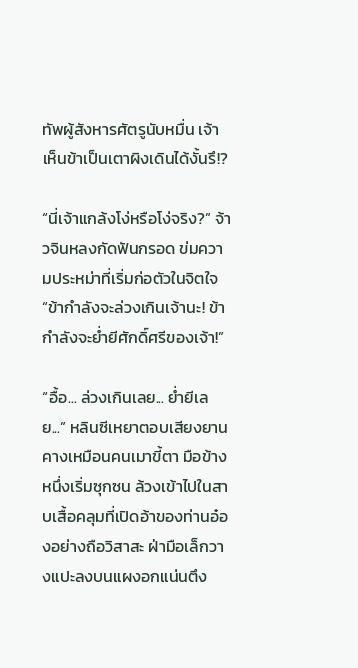ทัพผู้สังหารศัตรูนับหมื่น เจ้าเห็นข้าเป็นเตาผิงเดินได้งั้นรึ!?

“นี่เจ้าแกล้งโง่หรือโง่จริง?” จ้าวจินหลงกัดฟันกรอด ข่มความประหม่าที่เริ่มก่อตัวในจิตใจ “ข้ากำลังจะล่วงเกินเจ้านะ! ข้ากำลังจะย่ำยีศักดิ์ศรีของเจ้า!”

“อื้อ... ล่วงเกินเลย... ย่ำยีเลย...” หลินซีเหยาตอบเสียงยานคางเหมือนคนเมาขี้ตา มือข้างหนึ่งเริ่มซุกซน ล้วงเข้าไปในสาบเสื้อคลุมที่เปิดอ้าของท่านอ๋องอย่างถือวิสาสะ ฝ่ามือเล็กวางแปะลงบนแผงอกแน่นตึง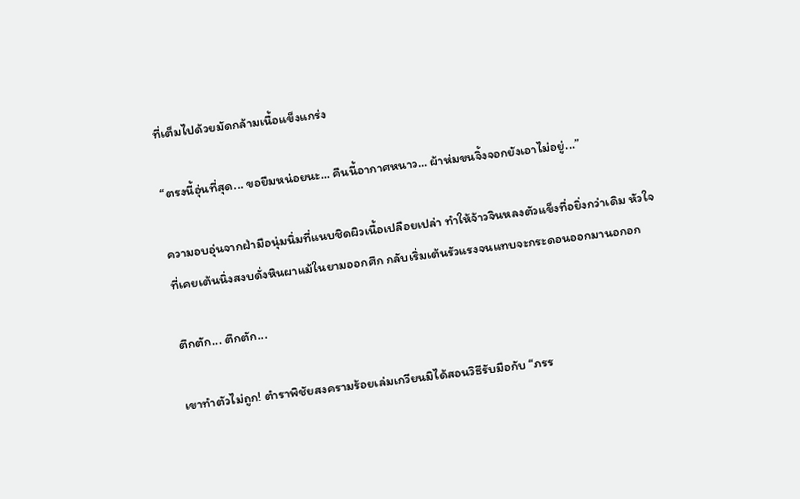ที่เต็มไปด้วยมัดกล้ามเนื้อแข็งแกร่ง

“ตรงนี้อุ่นที่สุด... ขอยืมหน่อยนะ... คืนนี้อากาศหนาว... ผ้าห่มขนจิ้งจอกยังเอาไม่อยู่...”

ความอบอุ่นจากฝ่ามือนุ่มนิ่มที่แนบชิดผิวเนื้อเปลือยเปล่า ทำให้จ้าวจินหลงตัวแข็งทื่อยิ่งกว่าเดิม หัวใจที่เคยเต้นนิ่งสงบดั่งหินผาแม้ในยามออกศึก กลับเริ่มเต้นรัวแรงจนแทบจะกระดอนออกมานอกอก

ตึกตัก... ตึกตัก...

เขาทำตัวไม่ถูก! ตำราพิชัยสงครามร้อยเล่มเกวียนมิได้สอนวิธีรับมือกับ “ภรร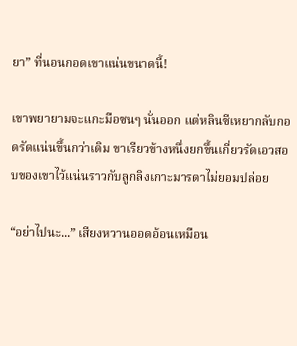ยา” ที่นอนกอดเขาแน่นขนาดนี้!

เขาพยายามจะแกะมือซนๆ นั่นออก แต่หลินซีเหยากลับกอดรัดแน่นขึ้นกว่าเดิม ขาเรียวข้างหนึ่งยกขึ้นเกี่ยวรัดเอวสอบของเขาไว้แน่นราวกับลูกลิงเกาะมารดาไม่ยอมปล่อย

“อย่าไปนะ...” เสียงหวานออดอ้อนเหมือน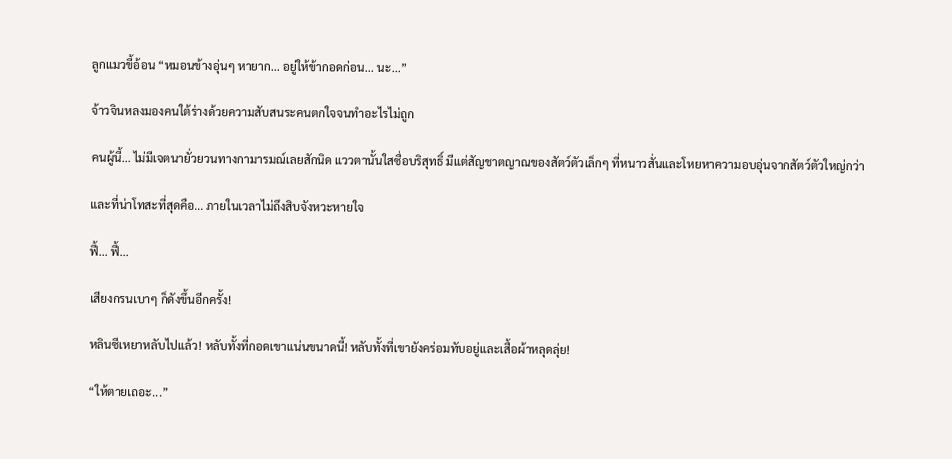ลูกแมวขี้อ้อน “หมอนข้างอุ่นๆ หายาก... อยู่ให้ข้ากอดก่อน... นะ...”

จ้าวจินหลงมองคนใต้ร่างด้วยความสับสนระคนตกใจจนทำอะไรไม่ถูก

คนผู้นี้... ไม่มีเจตนายั่วยวนทางกามารมณ์เลยสักนิด แววตานั้นใสซื่อบริสุทธิ์ มีแต่สัญชาตญาณของสัตว์ตัวเล็กๆ ที่หนาวสั่นและโหยหาความอบอุ่นจากสัตว์ตัวใหญ่กว่า

และที่น่าโทสะที่สุดคือ... ภายในเวลาไม่ถึงสิบจังหวะหายใจ

ฟี้... ฟี้...

เสียงกรนเบาๆ ก็ดังขึ้นอีกครั้ง!

หลินซีเหยาหลับไปแล้ว! หลับทั้งที่กอดเขาแน่นขนาดนี้! หลับทั้งที่เขายังคร่อมทับอยู่และเสื้อผ้าหลุดลุ่ย!

“ให้ตายเถอะ...”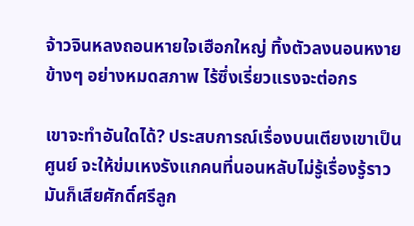จ้าวจินหลงถอนหายใจเฮือกใหญ่ ทิ้งตัวลงนอนหงายข้างๆ อย่างหมดสภาพ ไร้ซึ่งเรี่ยวแรงจะต่อกร

เขาจะทำอันใดได้? ประสบการณ์เรื่องบนเตียงเขาเป็นศูนย์ จะให้ข่มเหงรังแกคนที่นอนหลับไม่รู้เรื่องรู้ราว มันก็เสียศักดิ์ศรีลูก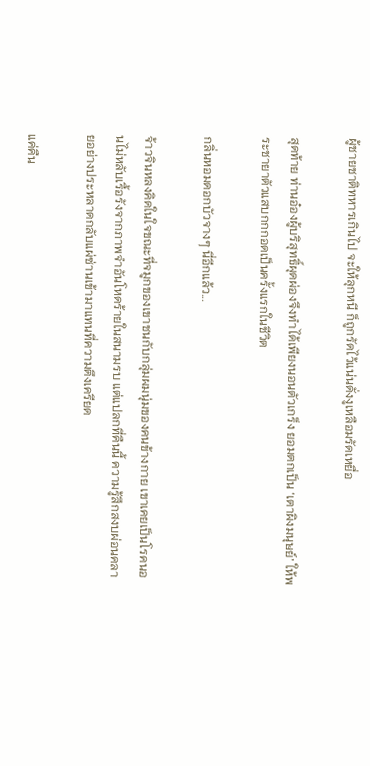ผู้ชายชาติทหารเกินไป จะให้ลุกหนี ก็ถูกรัดไว้แน่นดั่งงูเหลือมรัดเหยื่อ

สุดท้าย ท่านอ๋องผู้บริสุทธิ์ผุดผ่องจึงทำได้เพียงนอนตัวเกร็ง ยอมตกเป็น ‘เตาผิงมนุษย์’ ให้พระชายาตัวแสบกกกอดเป็นครั้งแรกในชีวิต

กลิ่นหอมดอกบัวจางๆ นี่อีกแล้ว...

จ้าวจินหลงคิดในใจขณะที่จมูกของเขาชนกับกลุ่มผมนุ่มของคนข้างกาย เขาเคยเป็นโรคนอนไม่หลับเรื้อรังจากภาพจำอันโหดร้ายในสนามรบ แต่แปลกที่คืนนี้ ความรู้สึกสงบผ่อนคลายอย่างประหลาดกลับแผ่ซ่านเข้ามาแทนที่ความตึงเครียด

แค่คืน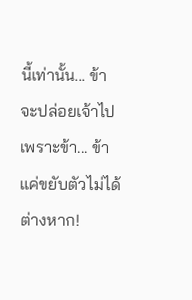นี้เท่านั้น... ข้าจะปล่อยเจ้าไปเพราะข้า... ข้าแค่ขยับตัวไม่ได้ต่างหาก!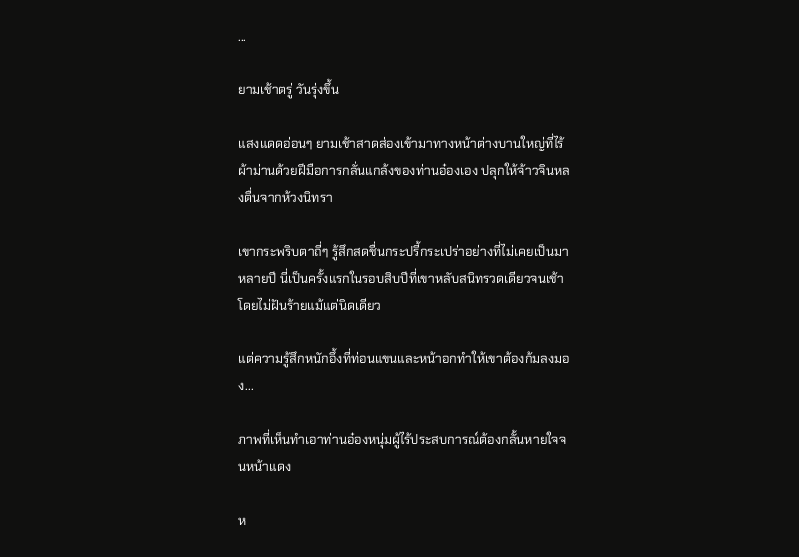...

ยามเช้าตรู่ วันรุ่งขึ้น

แสงแดดอ่อนๆ ยามเช้าสาดส่องเข้ามาทางหน้าต่างบานใหญ่ที่ไร้ผ้าม่านด้วยฝีมือการกลั่นแกล้งของท่านอ๋องเอง ปลุกให้จ้าวจินหลงตื่นจากห้วงนิทรา

เขากระพริบตาถี่ๆ รู้สึกสดชื่นกระปรี้กระเปร่าอย่างที่ไม่เคยเป็นมาหลายปี นี่เป็นครั้งแรกในรอบสิบปีที่เขาหลับสนิทรวดเดียวจนเช้าโดยไม่ฝันร้ายแม้แต่นิดเดียว

แต่ความรู้สึกหนักอึ้งที่ท่อนแขนและหน้าอกทำให้เขาต้องก้มลงมอง...

ภาพที่เห็นทำเอาท่านอ๋องหนุ่มผู้ไร้ประสบการณ์ต้องกลั้นหายใจจนหน้าแดง

ห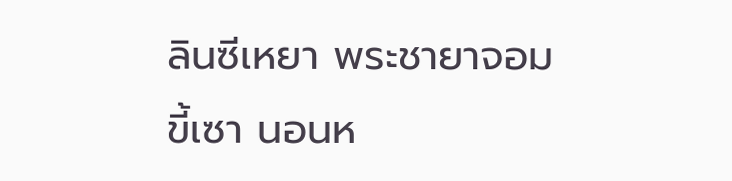ลินซีเหยา พระชายาจอมขี้เซา นอนห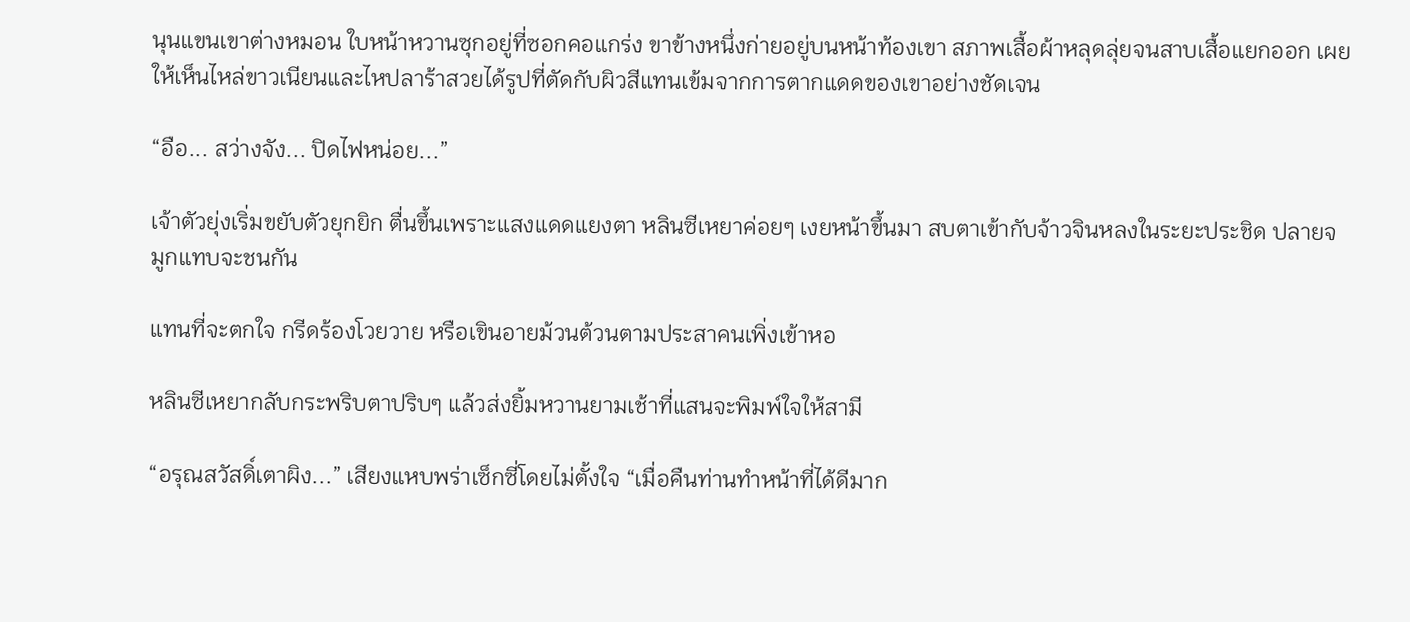นุนแขนเขาต่างหมอน ใบหน้าหวานซุกอยู่ที่ซอกคอแกร่ง ขาข้างหนึ่งก่ายอยู่บนหน้าท้องเขา สภาพเสื้อผ้าหลุดลุ่ยจนสาบเสื้อแยกออก เผยให้เห็นไหล่ขาวเนียนและไหปลาร้าสวยได้รูปที่ตัดกับผิวสีแทนเข้มจากการตากแดดของเขาอย่างชัดเจน

“อือ... สว่างจัง... ปิดไฟหน่อย...”

เจ้าตัวยุ่งเริ่มขยับตัวยุกยิก ตื่นขึ้นเพราะแสงแดดแยงตา หลินซีเหยาค่อยๆ เงยหน้าขึ้นมา สบตาเข้ากับจ้าวจินหลงในระยะประชิด ปลายจมูกแทบจะชนกัน

แทนที่จะตกใจ กรีดร้องโวยวาย หรือเขินอายม้วนต้วนตามประสาคนเพิ่งเข้าหอ

หลินซีเหยากลับกระพริบตาปริบๆ แล้วส่งยิ้มหวานยามเช้าที่แสนจะพิมพ์ใจให้สามี

“อรุณสวัสดิ์เตาผิง...” เสียงแหบพร่าเซ็กซี่โดยไม่ตั้งใจ “เมื่อคืนท่านทำหน้าที่ได้ดีมาก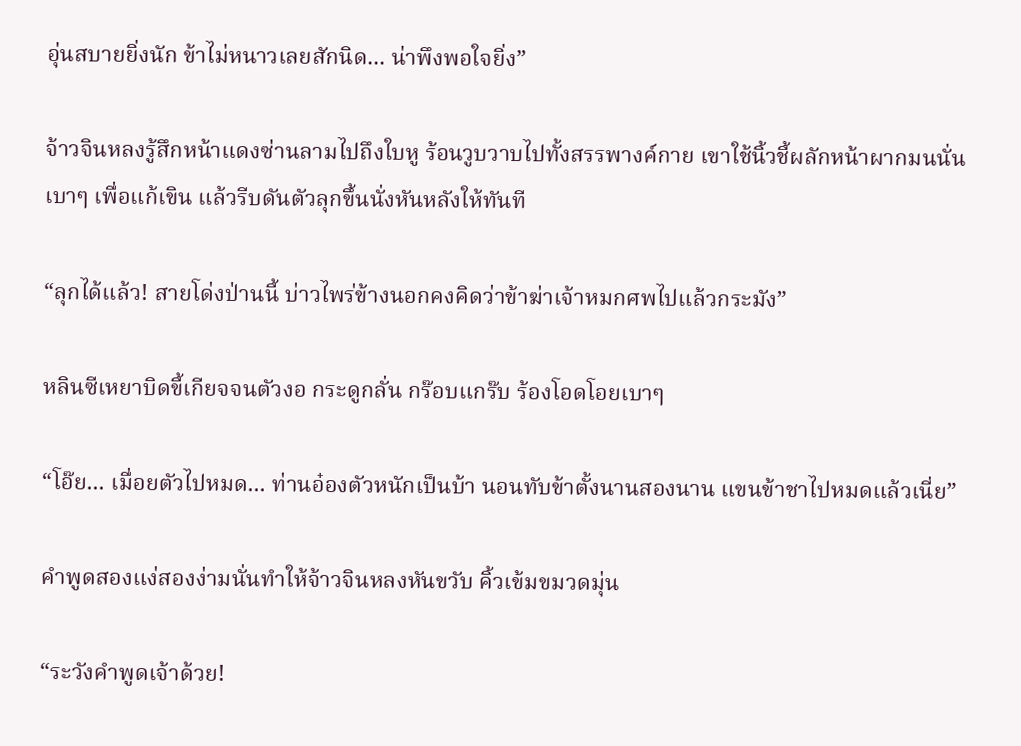อุ่นสบายยิ่งนัก ข้าไม่หนาวเลยสักนิด... น่าพึงพอใจยิ่ง”

จ้าวจินหลงรู้สึกหน้าแดงซ่านลามไปถึงใบหู ร้อนวูบวาบไปทั้งสรรพางค์กาย เขาใช้นิ้วชี้ผลักหน้าผากมนนั่นเบาๆ เพื่อแก้เขิน แล้วรีบดันตัวลุกขึ้นนั่งหันหลังให้ทันที

“ลุกได้แล้ว! สายโด่งป่านนี้ บ่าวไพร่ข้างนอกคงคิดว่าข้าฆ่าเจ้าหมกศพไปแล้วกระมัง”

หลินซีเหยาบิดขี้เกียจจนตัวงอ กระดูกลั่น กร๊อบแกร๊บ ร้องโอดโอยเบาๆ

“โอ๊ย... เมื่อยตัวไปหมด... ท่านอ๋องตัวหนักเป็นบ้า นอนทับข้าตั้งนานสองนาน แขนข้าชาไปหมดแล้วเนี่ย”

คำพูดสองแง่สองง่ามนั่นทำให้จ้าวจินหลงหันขวับ คิ้วเข้มขมวดมุ่น

“ระวังคำพูดเจ้าด้วย!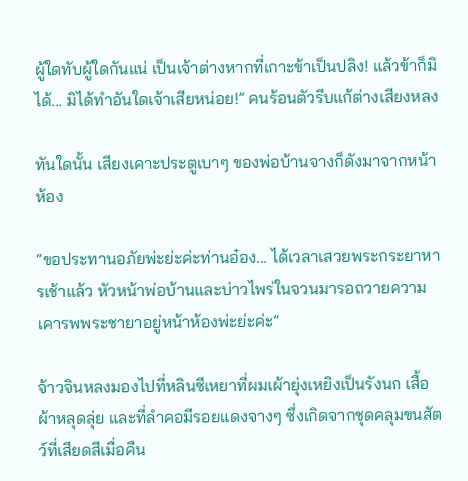ผู้ใดทับผู้ใดกันแน่ เป็นเจ้าต่างหากที่เกาะข้าเป็นปลิง! แล้วข้าก็มิได้... มิได้ทำอันใดเจ้าเสียหน่อย!” คนร้อนตัวรีบแก้ต่างเสียงหลง

ทันใดนั้น เสียงเคาะประตูเบาๆ ของพ่อบ้านจางก็ดังมาจากหน้าห้อง

“ขอประทานอภัยพ่ะย่ะค่ะท่านอ๋อง... ได้เวลาเสวยพระกระยาหารเช้าแล้ว หัวหน้าพ่อบ้านและบ่าวไพร่ในจวนมารอถวายความเคารพพระชายาอยู่หน้าห้องพ่ะย่ะค่ะ”

จ้าวจินหลงมองไปที่หลินซีเหยาที่ผมเผ้ายุ่งเหยิงเป็นรังนก เสื้อผ้าหลุดลุ่ย และที่ลำคอมีรอยแดงจางๆ ซึ่งเกิดจากชุดคลุมขนสัตว์ที่เสียดสีเมื่อคืน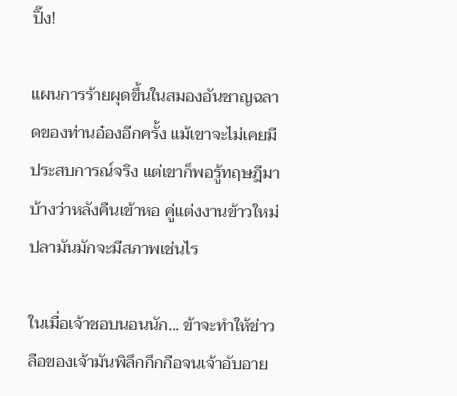ปิ๊ง!

แผนการร้ายผุดขึ้นในสมองอันชาญฉลาดของท่านอ๋องอีกครั้ง แม้เขาจะไม่เคยมีประสบการณ์จริง แต่เขาก็พอรู้ทฤษฎีมาบ้างว่าหลังคืนเข้าหอ คู่แต่งงานข้าวใหม่ปลามันมักจะมีสภาพเช่นไร

ในเมื่อเจ้าชอบนอนนัก... ข้าจะทำให้ข่าวลือของเจ้ามันพิลึกกึกกือจนเจ้าอับอาย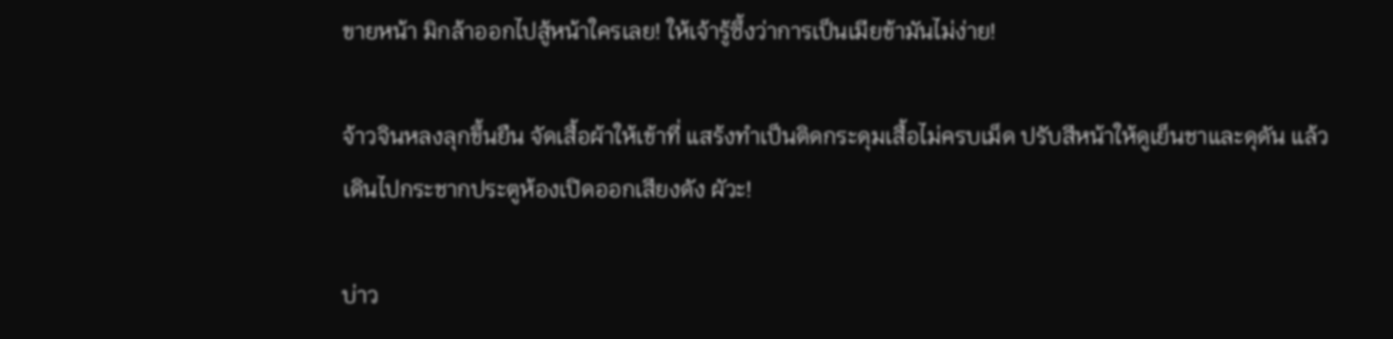ขายหน้า มิกล้าออกไปสู้หน้าใครเลย! ให้เจ้ารู้ซึ้งว่าการเป็นเมียข้ามันไม่ง่าย!

จ้าวจินหลงลุกขึ้นยืน จัดเสื้อผ้าให้เข้าที่ แสร้งทำเป็นติดกระดุมเสื้อไม่ครบเม็ด ปรับสีหน้าให้ดูเย็นชาและดุดัน แล้วเดินไปกระชากประตูห้องเปิดออกเสียงดัง ผัวะ!

บ่าว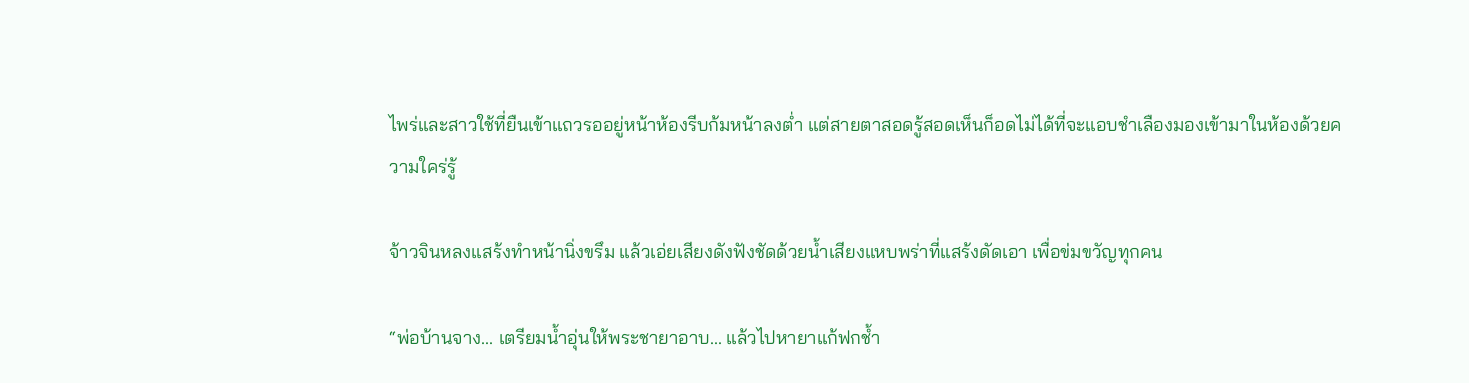ไพร่และสาวใช้ที่ยืนเข้าแถวรออยู่หน้าห้องรีบก้มหน้าลงต่ำ แต่สายตาสอดรู้สอดเห็นก็อดไม่ได้ที่จะแอบชำเลืองมองเข้ามาในห้องด้วยความใคร่รู้

จ้าวจินหลงแสร้งทำหน้านิ่งขรึม แล้วเอ่ยเสียงดังฟังชัดด้วยน้ำเสียงแหบพร่าที่แสร้งดัดเอา เพื่อข่มขวัญทุกคน

“พ่อบ้านจาง... เตรียมน้ำอุ่นให้พระชายาอาบ... แล้วไปหายาแก้ฟกช้ำ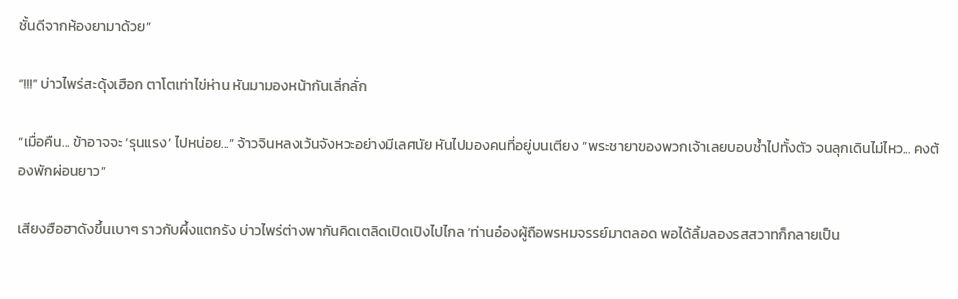ชั้นดีจากห้องยามาด้วย”

“!!!” บ่าวไพร่สะดุ้งเฮือก ตาโตเท่าไข่ห่าน หันมามองหน้ากันเลิ่กลั่ก

“เมื่อคืน... ข้าอาจจะ ‘รุนแรง’ ไปหน่อย...” จ้าวจินหลงเว้นจังหวะอย่างมีเลศนัย หันไปมองคนที่อยู่บนเตียง “พระชายาของพวกเจ้าเลยบอบช้ำไปทั้งตัว จนลุกเดินไม่ไหว... คงต้องพักผ่อนยาว”

เสียงฮือฮาดังขึ้นเบาๆ ราวกับผึ้งแตกรัง บ่าวไพร่ต่างพากันคิดเตลิดเปิดเปิงไปไกล ‘ท่านอ๋องผู้ถือพรหมจรรย์มาตลอด พอได้ลิ้มลองรสสวาทก็กลายเป็น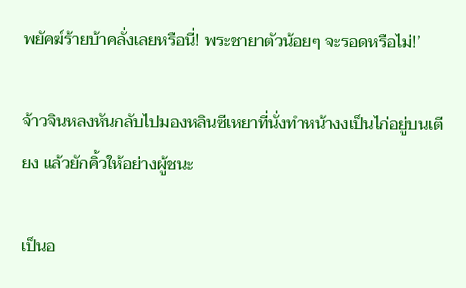พยัคฆ์ร้ายบ้าคลั่งเลยหรือนี่! พระชายาตัวน้อยๆ จะรอดหรือไม่!’

จ้าวจินหลงหันกลับไปมองหลินซีเหยาที่นั่งทำหน้างงเป็นไก่อยู่บนเตียง แล้วยักคิ้วให้อย่างผู้ชนะ

เป็นอ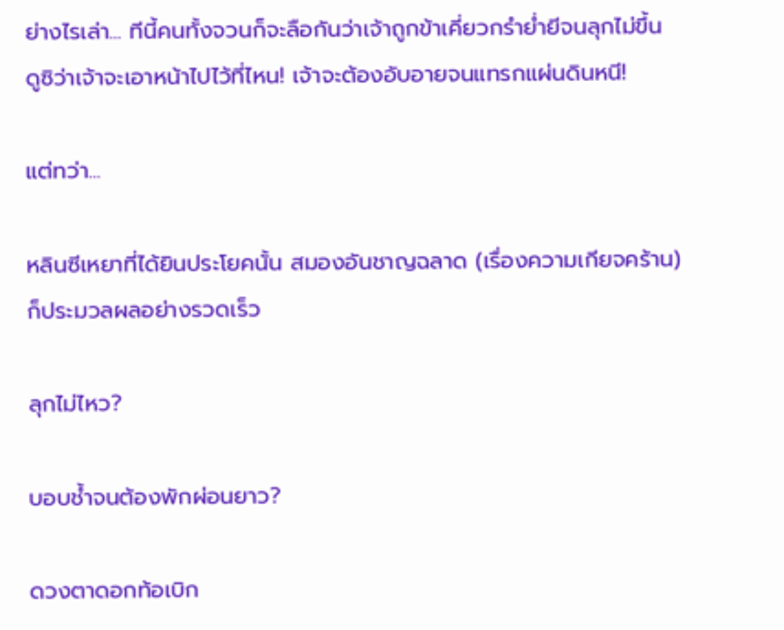ย่างไรเล่า... ทีนี้คนทั้งจวนก็จะลือกันว่าเจ้าถูกข้าเคี่ยวกรำย่ำยีจนลุกไม่ขึ้น ดูซิว่าเจ้าจะเอาหน้าไปไว้ที่ไหน! เจ้าจะต้องอับอายจนแทรกแผ่นดินหนี!

แต่ทว่า...

หลินซีเหยาที่ได้ยินประโยคนั้น สมองอันชาญฉลาด (เรื่องความเกียจคร้าน) ก็ประมวลผลอย่างรวดเร็ว

ลุกไม่ไหว?

บอบช้ำจนต้องพักผ่อนยาว?

ดวงตาดอกท้อเบิก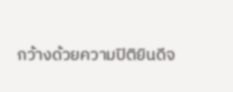กว้างด้วยความปิติยินดีจ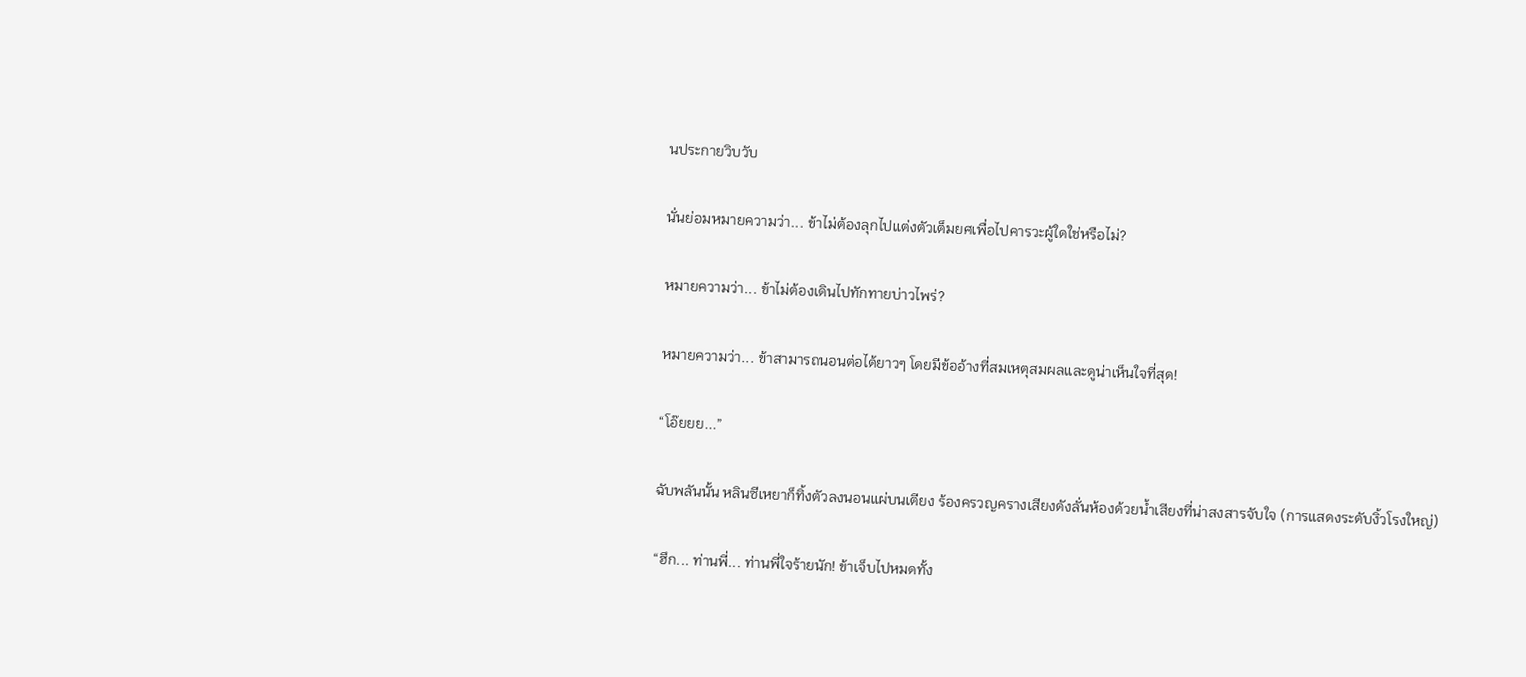นประกายวิบวับ

นั่นย่อมหมายความว่า... ข้าไม่ต้องลุกไปแต่งตัวเต็มยศเพื่อไปคารวะผู้ใดใช่หรือไม่?

หมายความว่า... ข้าไม่ต้องเดินไปทักทายบ่าวไพร่?

หมายความว่า... ข้าสามารถนอนต่อได้ยาวๆ โดยมีข้ออ้างที่สมเหตุสมผลและดูน่าเห็นใจที่สุด!

“โอ๊ยยย...”

ฉับพลันนั้น หลินซีเหยาก็ทิ้งตัวลงนอนแผ่บนเตียง ร้องครวญครางเสียงดังลั่นห้องด้วยน้ำเสียงที่น่าสงสารจับใจ (การแสดงระดับงิ้วโรงใหญ่)

“ฮึก... ท่านพี่... ท่านพี่ใจร้ายนัก! ข้าเจ็บไปหมดทั้ง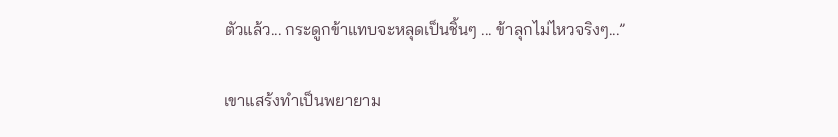ตัวแล้ว... กระดูกข้าแทบจะหลุดเป็นชิ้นๆ ... ข้าลุกไม่ไหวจริงๆ...”

เขาแสร้งทำเป็นพยายาม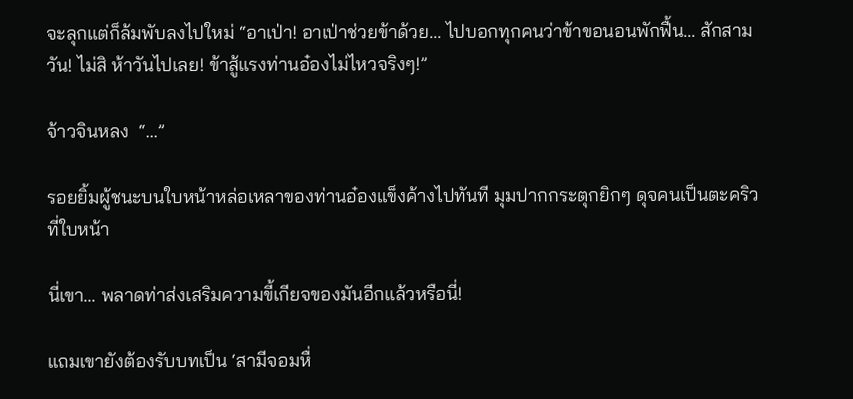จะลุกแต่ก็ล้มพับลงไปใหม่ “อาเป่า! อาเป่าช่วยข้าด้วย... ไปบอกทุกคนว่าข้าขอนอนพักฟื้น... สักสามวัน! ไม่สิ ห้าวันไปเลย! ข้าสู้แรงท่านอ๋องไม่ไหวจริงๆ!”

จ้าวจินหลง  “...”

รอยยิ้มผู้ชนะบนใบหน้าหล่อเหลาของท่านอ๋องแข็งค้างไปทันที มุมปากกระตุกยิกๆ ดุจคนเป็นตะคริวที่ใบหน้า

นี่เขา... พลาดท่าส่งเสริมความขี้เกียจของมันอีกแล้วหรือนี่!

แถมเขายังต้องรับบทเป็น ‘สามีจอมหื่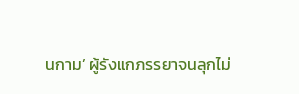นกาม’ ผู้รังแกภรรยาจนลุกไม่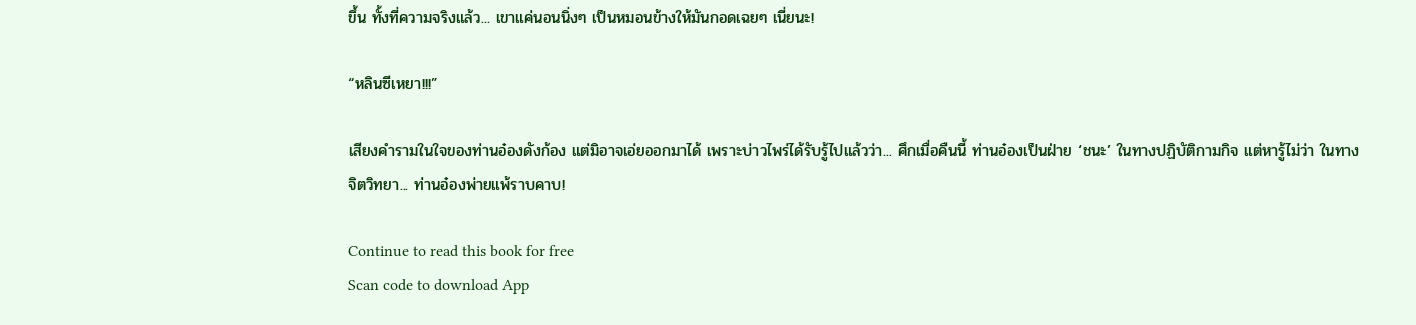ขึ้น ทั้งที่ความจริงแล้ว... เขาแค่นอนนิ่งๆ เป็นหมอนข้างให้มันกอดเฉยๆ เนี่ยนะ!

“หลินซีเหยา!!!”

เสียงคำรามในใจของท่านอ๋องดังก้อง แต่มิอาจเอ่ยออกมาได้ เพราะบ่าวไพร่ได้รับรู้ไปแล้วว่า... ศึกเมื่อคืนนี้ ท่านอ๋องเป็นฝ่าย ‘ชนะ’ ในทางปฏิบัติกามกิจ แต่หารู้ไม่ว่า ในทางจิตวิทยา... ท่านอ๋องพ่ายแพ้ราบคาบ!

Continue to read this book for free
Scan code to download App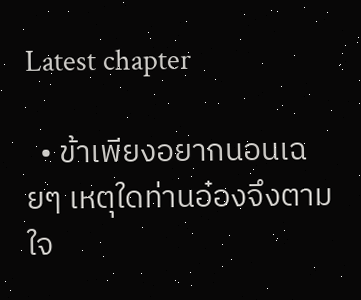Latest chapter

  • ข้าเพียงอยากนอนเฉยๆ เหตุใดท่านอ๋องจึงตามใจ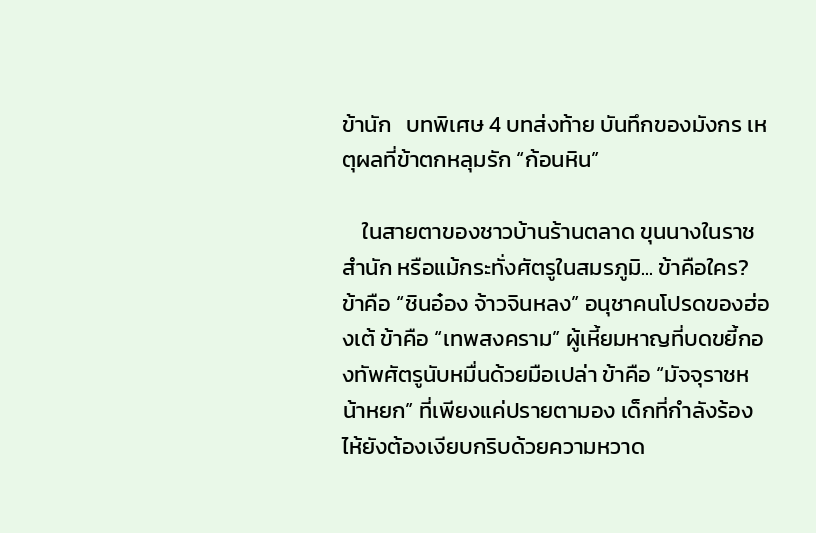ข้านัก   บทพิเศษ 4 บทส่งท้าย บันทึกของมังกร เหตุผลที่ข้าตกหลุมรัก “ก้อนหิน”

    ในสายตาของชาวบ้านร้านตลาด ขุนนางในราชสำนัก หรือแม้กระทั่งศัตรูในสมรภูมิ... ข้าคือใคร? ข้าคือ “ชินอ๋อง จ้าวจินหลง” อนุชาคนโปรดของฮ่องเต้ ข้าคือ “เทพสงคราม” ผู้เหี้ยมหาญที่บดขยี้กองทัพศัตรูนับหมื่นด้วยมือเปล่า ข้าคือ “มัจจุราชหน้าหยก” ที่เพียงแค่ปรายตามอง เด็กที่กำลังร้องไห้ยังต้องเงียบกริบด้วยความหวาด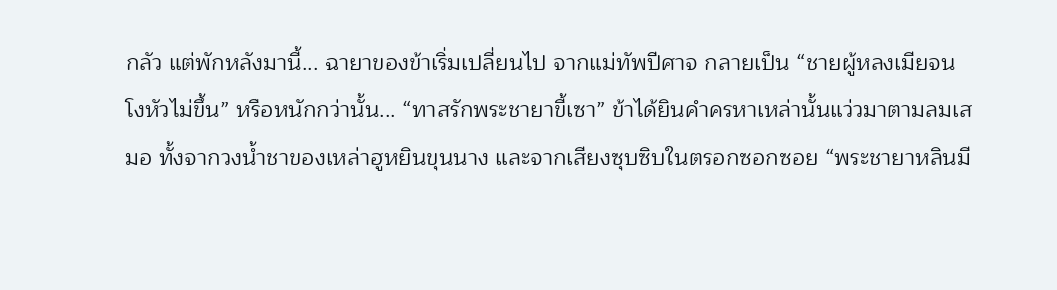กลัว แต่พักหลังมานี้... ฉายาของข้าเริ่มเปลี่ยนไป จากแม่ทัพปีศาจ กลายเป็น “ชายผู้หลงเมียจนโงหัวไม่ขึ้น” หรือหนักกว่านั้น... “ทาสรักพระชายาขี้เซา” ข้าได้ยินคำครหาเหล่านั้นแว่วมาตามลมเสมอ ทั้งจากวงน้ำชาของเหล่าฮูหยินขุนนาง และจากเสียงซุบซิบในตรอกซอกซอย “พระชายาหลินมี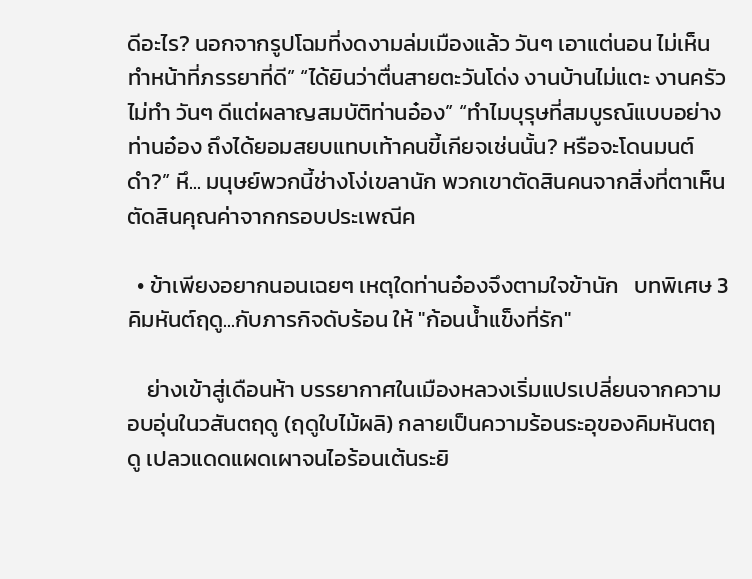ดีอะไร? นอกจากรูปโฉมที่งดงามล่มเมืองแล้ว วันๆ เอาแต่นอน ไม่เห็นทำหน้าที่ภรรยาที่ดี” “ได้ยินว่าตื่นสายตะวันโด่ง งานบ้านไม่แตะ งานครัวไม่ทำ วันๆ ดีแต่ผลาญสมบัติท่านอ๋อง” “ทำไมบุรุษที่สมบูรณ์แบบอย่างท่านอ๋อง ถึงได้ยอมสยบแทบเท้าคนขี้เกียจเช่นนั้น? หรือจะโดนมนต์ดำ?” หึ... มนุษย์พวกนี้ช่างโง่เขลานัก พวกเขาตัดสินคนจากสิ่งที่ตาเห็น ตัดสินคุณค่าจากกรอบประเพณีค

  • ข้าเพียงอยากนอนเฉยๆ เหตุใดท่านอ๋องจึงตามใจข้านัก   บทพิเศษ 3 คิมหันต์ฤดู...กับภารกิจดับร้อน ให้ "ก้อนน้ำแข็งที่รัก"

    ย่างเข้าสู่เดือนห้า บรรยากาศในเมืองหลวงเริ่มแปรเปลี่ยนจากความอบอุ่นในวสันตฤดู (ฤดูใบไม้ผลิ) กลายเป็นความร้อนระอุของคิมหันตฤดู เปลวแดดแผดเผาจนไอร้อนเต้นระยิ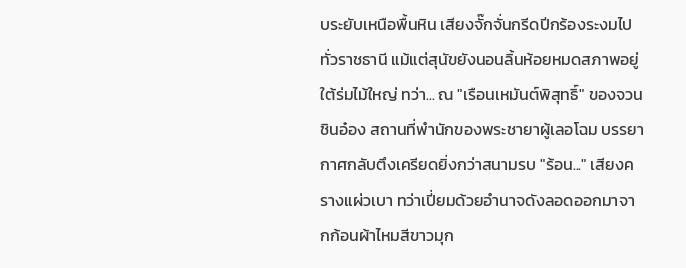บระยับเหนือพื้นหิน เสียงจั๊กจั่นกรีดปีกร้องระงมไปทั่วราชธานี แม้แต่สุนัขยังนอนลิ้นห้อยหมดสภาพอยู่ใต้ร่มไม้ใหญ่ ทว่า... ณ "เรือนเหมันต์พิสุทธิ์" ของจวนชินอ๋อง สถานที่พำนักของพระชายาผู้เลอโฉม บรรยากาศกลับตึงเครียดยิ่งกว่าสนามรบ "ร้อน..." เสียงครางแผ่วเบา ทว่าเปี่ยมด้วยอำนาจดังลอดออกมาจากก้อนผ้าไหมสีขาวมุก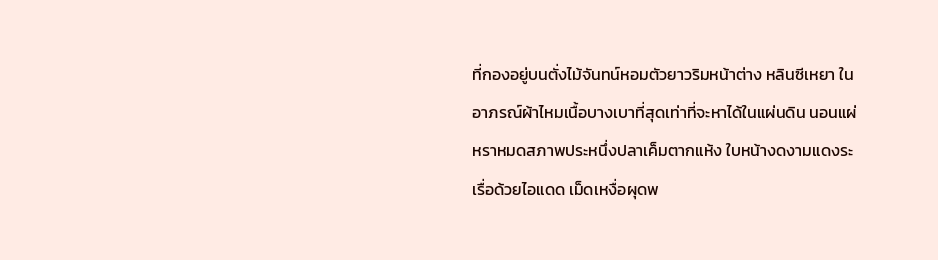ที่กองอยู่บนตั่งไม้จันทน์หอมตัวยาวริมหน้าต่าง หลินซีเหยา ในอาภรณ์ผ้าไหมเนื้อบางเบาที่สุดเท่าที่จะหาได้ในแผ่นดิน นอนแผ่หราหมดสภาพประหนึ่งปลาเค็มตากแห้ง ใบหน้างดงามแดงระเรื่อด้วยไอแดด เม็ดเหงื่อผุดพ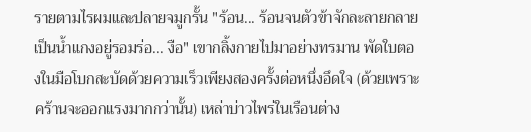รายตามไรผมและปลายจมูกรั้น "ร้อน... ร้อนจนตัวข้าจักละลายกลายเป็นน้ำแกงอยู่รอมร่อ... งือ" เขากลิ้งกายไปมาอย่างทรมาน พัดใบตองในมือโบกสะบัดด้วยความเร็วเพียงสองครั้งต่อหนึ่งอึดใจ (ด้วยเพราะคร้านจะออกแรงมากกว่านั้น) เหล่าบ่าวไพร่ในเรือนต่าง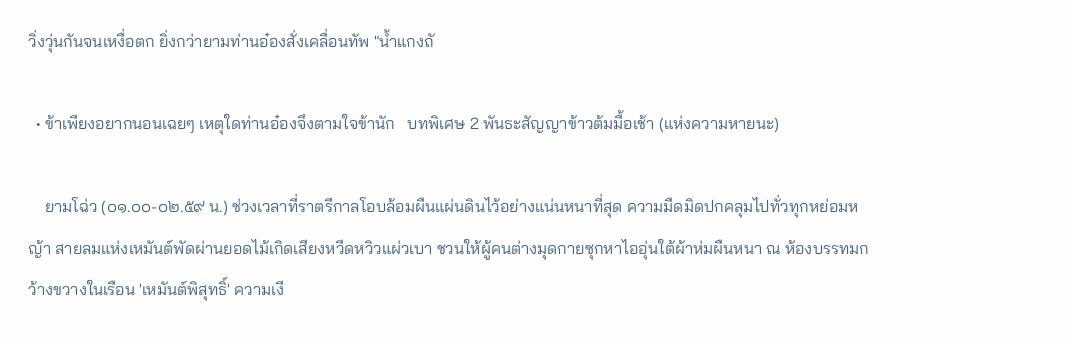วิ่งวุ่นกันจนเหงื่อตก ยิ่งกว่ายามท่านอ๋องสั่งเคลื่อนทัพ "น้ำแกงถั

  • ข้าเพียงอยากนอนเฉยๆ เหตุใดท่านอ๋องจึงตามใจข้านัก   บทพิเศษ 2 พันธะสัญญาข้าวต้มมื้อเช้า (แห่งความหายนะ)

    ยามโฉ่ว (๐๑.๐๐-๐๒.๕๙ น.) ช่วงเวลาที่ราตรีกาลโอบล้อมผืนแผ่นดินไว้อย่างแน่นหนาที่สุด ความมืดมิดปกคลุมไปทั่วทุกหย่อมหญ้า สายลมแห่งเหมันต์พัดผ่านยอดไม้เกิดเสียงหวีดหวิวแผ่วเบา ชวนให้ผู้คนต่างมุดกายซุกหาไออุ่นใต้ผ้าห่มผืนหนา ณ ห้องบรรทมกว้างขวางในเรือน 'เหมันต์พิสุทธิ์' ความเงี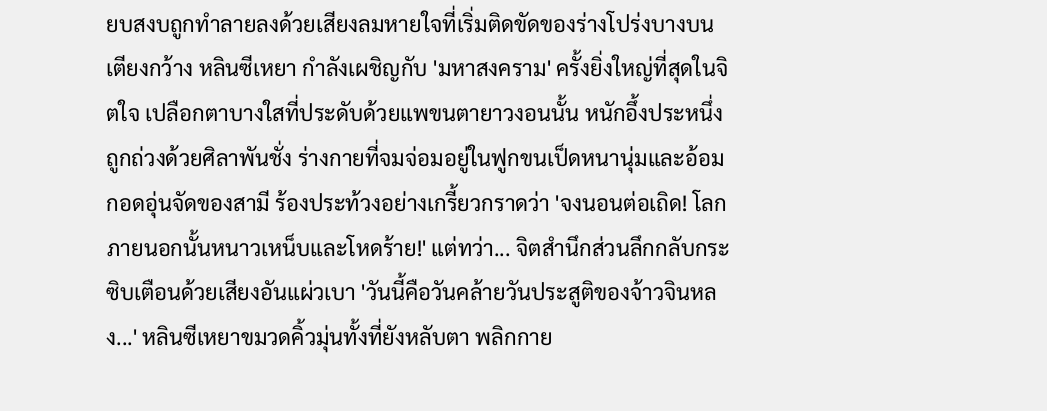ยบสงบถูกทำลายลงด้วยเสียงลมหายใจที่เริ่มติดขัดของร่างโปร่งบางบนเตียงกว้าง หลินซีเหยา กำลังเผชิญกับ 'มหาสงคราม' ครั้งยิ่งใหญ่ที่สุดในจิตใจ เปลือกตาบางใสที่ประดับด้วยแพขนตายาวงอนนั้น หนักอึ้งประหนึ่งถูกถ่วงด้วยศิลาพันชั่ง ร่างกายที่จมจ่อมอยู่ในฟูกขนเป็ดหนานุ่มและอ้อมกอดอุ่นจัดของสามี ร้องประท้วงอย่างเกรี้ยวกราดว่า 'จงนอนต่อเถิด! โลกภายนอกนั้นหนาวเหน็บและโหดร้าย!' แต่ทว่า... จิตสำนึกส่วนลึกกลับกระซิบเตือนด้วยเสียงอันแผ่วเบา 'วันนี้คือวันคล้ายวันประสูติของจ้าวจินหลง...' หลินซีเหยาขมวดคิ้วมุ่นทั้งที่ยังหลับตา พลิกกาย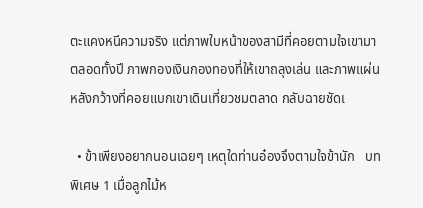ตะแคงหนีความจริง แต่ภาพใบหน้าของสามีที่คอยตามใจเขามาตลอดทั้งปี ภาพกองเงินกองทองที่ให้เขาถลุงเล่น และภาพแผ่นหลังกว้างที่คอยแบกเขาเดินเที่ยวชมตลาด กลับฉายชัดเ

  • ข้าเพียงอยากนอนเฉยๆ เหตุใดท่านอ๋องจึงตามใจข้านัก   บทพิเศษ 1 เมื่อลูกไม้ห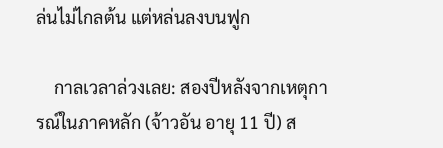ล่นไม่ไกลต้น แต่หล่นลงบนฟูก

    กาลเวลาล่วงเลย: สองปีหลังจากเหตุการณ์ในภาคหลัก (จ้าวอัน อายุ 11 ปี) ส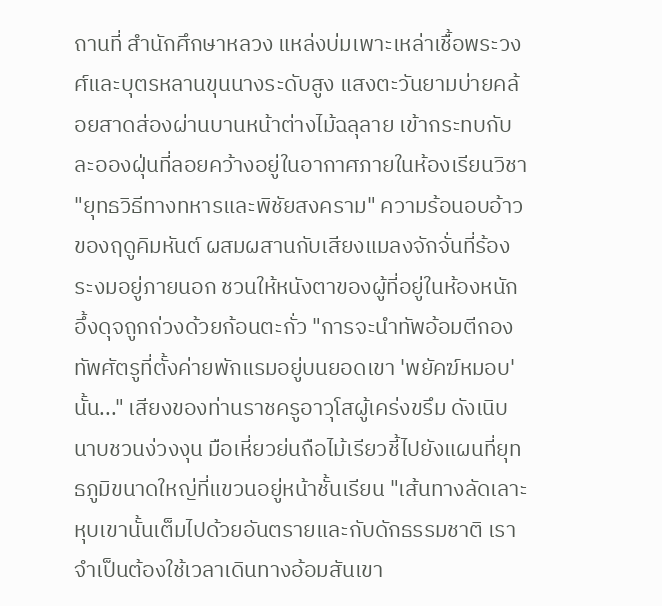ถานที่ สำนักศึกษาหลวง แหล่งบ่มเพาะเหล่าเชื้อพระวงศ์และบุตรหลานขุนนางระดับสูง แสงตะวันยามบ่ายคล้อยสาดส่องผ่านบานหน้าต่างไม้ฉลุลาย เข้ากระทบกับละอองฝุ่นที่ลอยคว้างอยู่ในอากาศภายในห้องเรียนวิชา "ยุทธวิธีทางทหารและพิชัยสงคราม" ความร้อนอบอ้าวของฤดูคิมหันต์ ผสมผสานกับเสียงแมลงจักจั่นที่ร้องระงมอยู่ภายนอก ชวนให้หนังตาของผู้ที่อยู่ในห้องหนักอึ้งดุจถูกถ่วงด้วยก้อนตะกั่ว "การจะนำทัพอ้อมตีกองทัพศัตรูที่ตั้งค่ายพักแรมอยู่บนยอดเขา 'พยัคฆ์หมอบ' นั้น..." เสียงของท่านราชครูอาวุโสผู้เคร่งขรึม ดังเนิบนาบชวนง่วงงุน มือเหี่ยวย่นถือไม้เรียวชี้ไปยังแผนที่ยุทธภูมิขนาดใหญ่ที่แขวนอยู่หน้าชั้นเรียน "เส้นทางลัดเลาะหุบเขานั้นเต็มไปด้วยอันตรายและกับดักธรรมชาติ เราจำเป็นต้องใช้เวลาเดินทางอ้อมสันเขา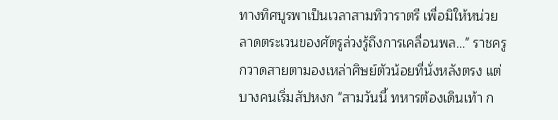ทางทิศบูรพาเป็นเวลาสามทิวาราตรี เพื่อมิให้หน่วยลาดตระเวนของศัตรูล่วงรู้ถึงการเคลื่อนพล..." ราชครูกวาดสายตามองเหล่าศิษย์ตัวน้อยที่นั่งหลังตรง แต่บางคนเริ่มสัปหงก "สามวันนี้ ทหารต้องเดินเท้า ก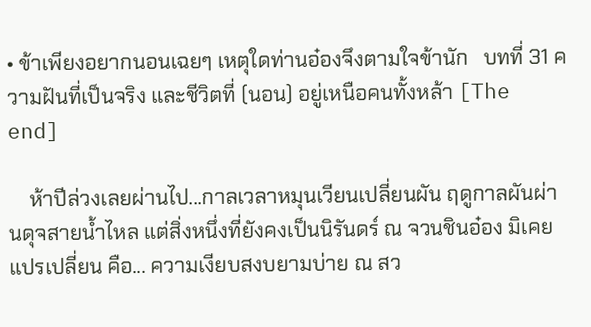• ข้าเพียงอยากนอนเฉยๆ เหตุใดท่านอ๋องจึงตามใจข้านัก   บทที่ 31 ความฝันที่เป็นจริง และชีวิตที่ (นอน) อยู่เหนือคนทั้งหล้า [The end]

    ห้าปีล่วงเลยผ่านไป...กาลเวลาหมุนเวียนเปลี่ยนผัน ฤดูกาลผันผ่านดุจสายน้ำไหล แต่สิ่งหนึ่งที่ยังคงเป็นนิรันดร์ ณ จวนชินอ๋อง มิเคยแปรเปลี่ยน คือ... ความเงียบสงบยามบ่าย ณ สว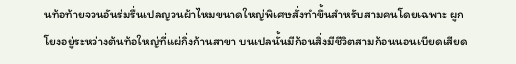นท้อท้ายจวนอันร่มรื่นเปลญวนผ้าไหมขนาดใหญ่พิเศษสั่งทำขึ้นสำหรับสามคนโดยเฉพาะ ผูกโยงอยู่ระหว่างต้นท้อใหญ่ที่แผ่กิ่งก้านสาขา บนเปลนั้นมีก้อนสิ่งมีชีวิตสามก้อนนอนเบียดเสียด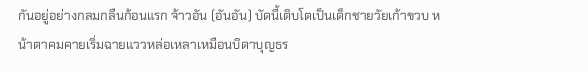กันอยู่อย่างกลมกลืนก้อนแรก จ้าวอัน (อันอัน) บัดนี้เติบโตเป็นเด็กชายวัยเก้าขวบ หน้าตาคมคายเริ่มฉายแววหล่อเหลาเหมือนบิดาบุญธร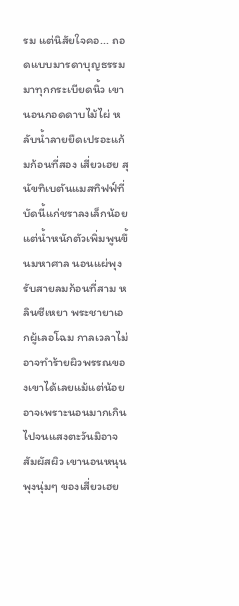รม แต่นิสัยใจคอ... ถอดแบบมารดาบุญธรรมมาทุกกระเบียดนิ้ว เขานอนกอดดาบไม้ไผ่ หลับน้ำลายยืดเปรอะแก้มก้อนที่สอง เสี่ยวเฮย สุนัขทิเบตันแมสทิฟฟ์ที่บัดนี้แก่ชราลงเล็กน้อย แต่น้ำหนักตัวเพิ่มพูนขึ้นมหาศาล นอนแผ่พุงรับสายลมก้อนที่สาม หลินซีเหยา พระชายาเอกผู้เลอโฉม กาลเวลาไม่อาจทำร้ายผิวพรรณของเขาได้เลยแม้แต่น้อย อาจเพราะนอนมากเกินไปจนแสงตะวันมิอาจสัมผัสผิว เขานอนหนุนพุงนุ่มๆ ของเสี่ยวเฮย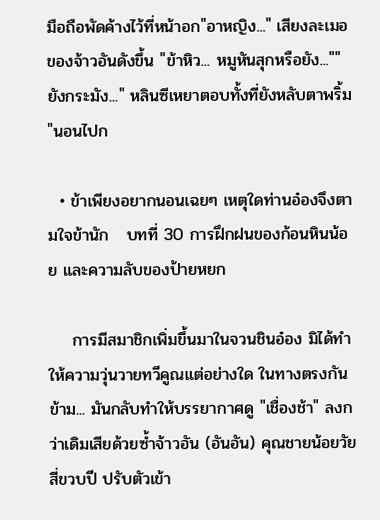มือถือพัดค้างไว้ที่หน้าอก"อาหญิง..." เสียงละเมอของจ้าวอันดังขึ้น "ข้าหิว... หมูหันสุกหรือยัง...""ยังกระมัง..." หลินซีเหยาตอบทั้งที่ยังหลับตาพริ้ม "นอนไปก

  • ข้าเพียงอยากนอนเฉยๆ เหตุใดท่านอ๋องจึงตามใจข้านัก   บทที่ 30 การฝึกฝนของก้อนหินน้อย และความลับของป้ายหยก

    การมีสมาชิกเพิ่มขึ้นมาในจวนชินอ๋อง มิได้ทำให้ความวุ่นวายทวีคูณแต่อย่างใด ในทางตรงกันข้าม... มันกลับทำให้บรรยากาศดู "เชื่องช้า" ลงกว่าเดิมเสียด้วยซ้ำจ้าวอัน (อันอัน) คุณชายน้อยวัยสี่ขวบปี ปรับตัวเข้า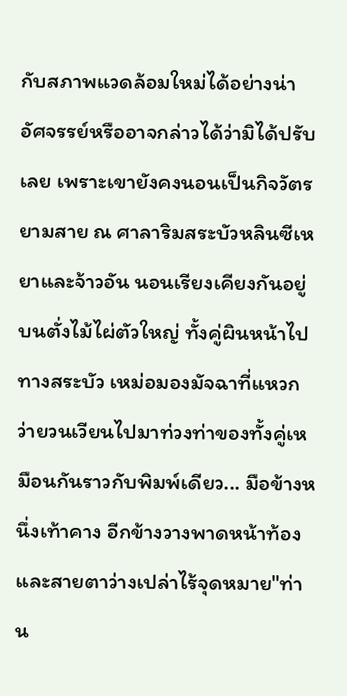กับสภาพแวดล้อมใหม่ได้อย่างน่าอัศจรรย์หรืออาจกล่าวได้ว่ามิได้ปรับเลย เพราะเขายังคงนอนเป็นกิจวัตรยามสาย ณ ศาลาริมสระบัวหลินซีเหยาและจ้าวอัน นอนเรียงเคียงกันอยู่บนตั่งไม้ไผ่ตัวใหญ่ ทั้งคู่ผินหน้าไปทางสระบัว เหม่อมองมัจฉาที่แหวกว่ายวนเวียนไปมาท่วงท่าของทั้งคู่เหมือนกันราวกับพิมพ์เดียว... มือข้างหนึ่งเท้าคาง อีกข้างวางพาดหน้าท้อง และสายตาว่างเปล่าไร้จุดหมาย"ท่าน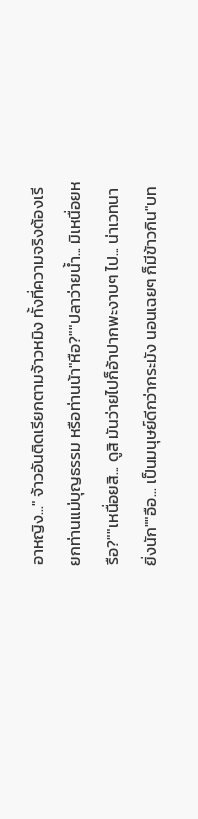อาหญิง..." จ้าวอันติดเรียกตามจ้าวหมิง ทั้งที่ความจริงต้องเรียกท่านแม่บุญธรรม หรือท่านน้า"หือ?""ปลาว่ายน้ำ... มิเหนื่อยหรือ?""เหนื่อยสิ... ดูสิ มันว่ายไปก็อ้าปากพะงาบๆ ไป... น่าเวทนายิ่งนัก""อือ... เป็นมนุษย์ดีกว่ากระมัง นอนเฉยๆ ก็มีข้าวกิน"บท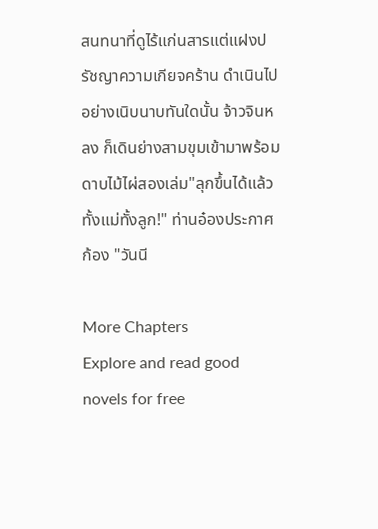สนทนาที่ดูไร้แก่นสารแต่แฝงปรัชญาความเกียจคร้าน ดำเนินไปอย่างเนิบนาบทันใดนั้น จ้าวจินหลง ก็เดินย่างสามขุมเข้ามาพร้อมดาบไม้ไผ่สองเล่ม"ลุกขึ้นได้แล้วทั้งแม่ทั้งลูก!" ท่านอ๋องประกาศก้อง "วันนี

More Chapters
Explore and read good novels for free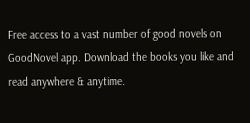Free access to a vast number of good novels on GoodNovel app. Download the books you like and read anywhere & anytime.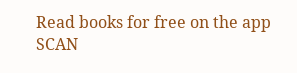Read books for free on the app
SCAN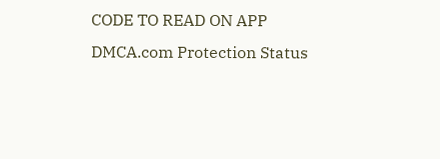CODE TO READ ON APP
DMCA.com Protection Status